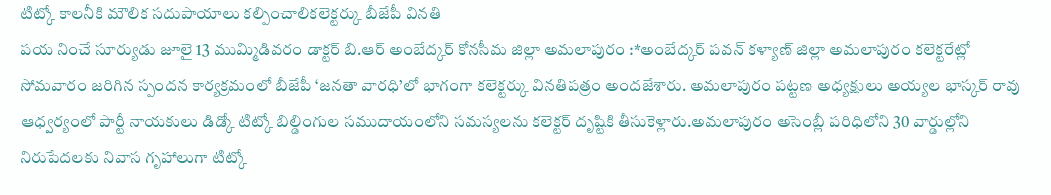టిట్కో కాలనీకి మౌలిక సదుపాయాలు కల్పించాలికలెక్టర్కు బీజేపీ వినతి
పయ నించే సూర్యుడు జూలై 13 ముమ్మిడివరం డాక్టర్ బి.ఆర్ అంబేద్కర్ కోనసీమ జిల్లా అమలాపురం :*అంబేద్కర్ పవన్ కళ్యాణ్ జిల్లా అమలాపురం కలెక్టరేట్లో సోమవారం జరిగిన స్పందన కార్యక్రమంలో బీజేపీ ‘జనతా వారధి’లో భాగంగా కలెక్టర్కు వినతిపత్రం అందజేశారు. అమలాపురం పట్టణ అధ్యక్షులు అయ్యల భాస్కర్ రావు ఆధ్వర్యంలో పార్టీ నాయకులు డిడ్కో టిట్కో బిల్డింగుల సముదాయంలోని సమస్యలను కలెక్టర్ దృష్టికి తీసుకెళ్లారు.అమలాపురం అసెంబ్లీ పరిధిలోని 30 వార్డుల్లోని నిరుపేదలకు నివాస గృహాలుగా టిట్కో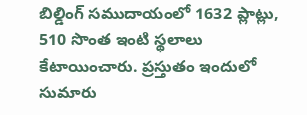బిల్డింగ్ సముదాయంలో 1632 ప్లాట్లు, 510 సొంత ఇంటి స్థలాలు కేటాయించారు. ప్రస్తుతం ఇందులో సుమారు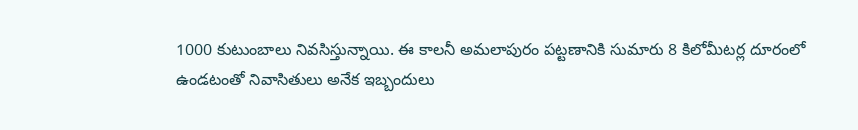1000 కుటుంబాలు నివసిస్తున్నాయి. ఈ కాలనీ అమలాపురం పట్టణానికి సుమారు 8 కిలోమీటర్ల దూరంలో ఉండటంతో నివాసితులు అనేక ఇబ్బందులు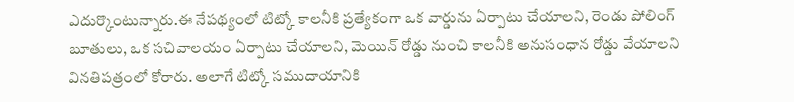ఎదుర్కొంటున్నారు.ఈ నేపథ్యంలో టిట్కో కాలనీకి ప్రత్యేకంగా ఒక వార్డును ఏర్పాటు చేయాలని, రెండు పోలింగ్ బూతులు, ఒక సచివాలయం ఏర్పాటు చేయాలని, మెయిన్ రోడ్డు నుంచి కాలనీకి అనుసంధాన రోడ్డు వేయాలని వినతిపత్రంలో కోరారు. అలాగే టిట్కో సముదాయానికి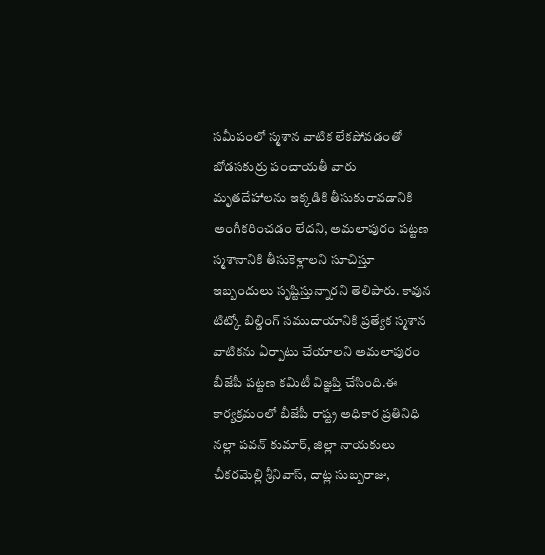సమీపంలో స్మశాన వాటిక లేకపోవడంతో బోడసకుర్రు పంచాయతీ వారు మృతదేహాలను ఇక్కడికి తీసుకురావడానికి అంగీకరించడం లేదని, అమలాపురం పట్టణ స్మశానానికి తీసుకెళ్లాలని సూచిస్తూ ఇబ్బందులు సృష్టిస్తున్నారని తెలిపారు. కావున టిట్కో బిల్డింగ్ సముదాయానికి ప్రత్యేక స్మశాన వాటికను ఏర్పాటు చేయాలని అమలాపురం బీజేపీ పట్టణ కమిటీ విజ్ఞప్తి చేసింది.ఈ కార్యక్రమంలో బీజేపీ రాష్ట్ర అధికార ప్రతినిధి నల్లా పవన్ కుమార్, జిల్లా నాయకులు చీకరమెల్లి శ్రీనివాస్, దాట్ల సుబ్బరాజు,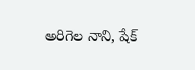అరిగెల నాని, షేక్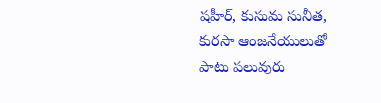షహీర్, కుసుమ సునీత, కురసా ఆంజనేయులుతో పాటు పలువురు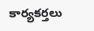కార్యకర్తలు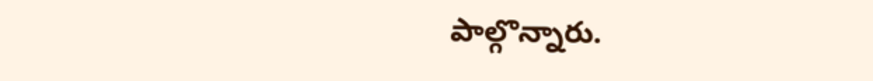పాల్గొన్నారు.